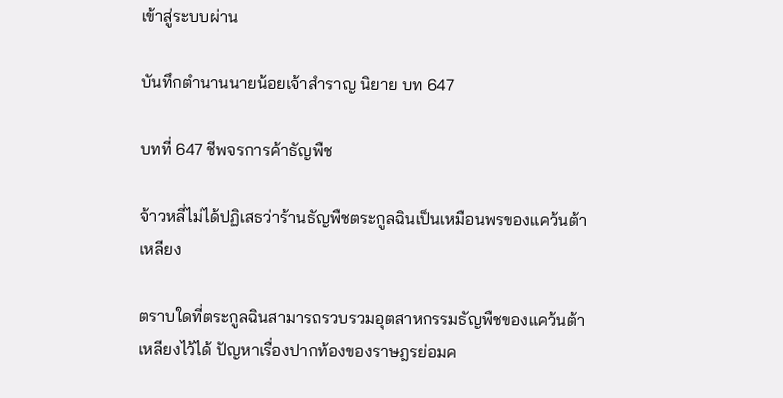เข้าสู่ระบบผ่าน

บันทึกตำนานนายน้อยเจ้าสำราญ นิยาย บท 647

บทที่ 647 ชีพจรการค้าธัญพืช

จ้าวหลี่ไม่ได้ปฏิเสธว่าร้านธัญพืชตระกูลฉินเป็นเหมือนพรของแคว้นต้าเหลียง

ตราบใดที่ตระกูลฉินสามารถรวบรวมอุตสาหกรรมธัญพืชของแคว้นต้าเหลียงไว้ได้ ปัญหาเรื่องปากท้องของราษฎรย่อมค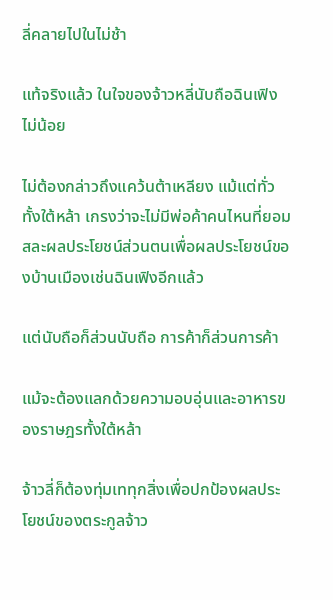ลี่คลายไปในไม่ช้า

แท้จริงแล้ว ในใจของจ้าวหลี่นับถือฉินเฟิงไม่น้อย

ไม่ต้องกล่าวถึงแคว้นต้าเหลียง แม้แต่ทั่วทั้งใต้หล้า เกรงว่าจะไม่มีพ่อค้าคนไหนที่ยอมสละผลประโยชน์ส่วนตนเพื่อผลประโยชน์ของบ้านเมืองเช่นฉินเฟิงอีกแล้ว

แต่นับถือก็ส่วนนับถือ การค้าก็ส่วนการค้า

แม้จะต้องแลกด้วยความอบอุ่นและอาหารของราษฎรทั้งใต้หล้า

จ้าวลี่ก็ต้องทุ่มเททุกสิ่งเพื่อปกป้องผลประโยชน์ของตระกูลจ้าว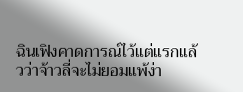ฉินเฟิงคาดการณ์ไว้แต่แรกแล้วว่าจ้าวลี่จะไม่ยอมแพ้ง่า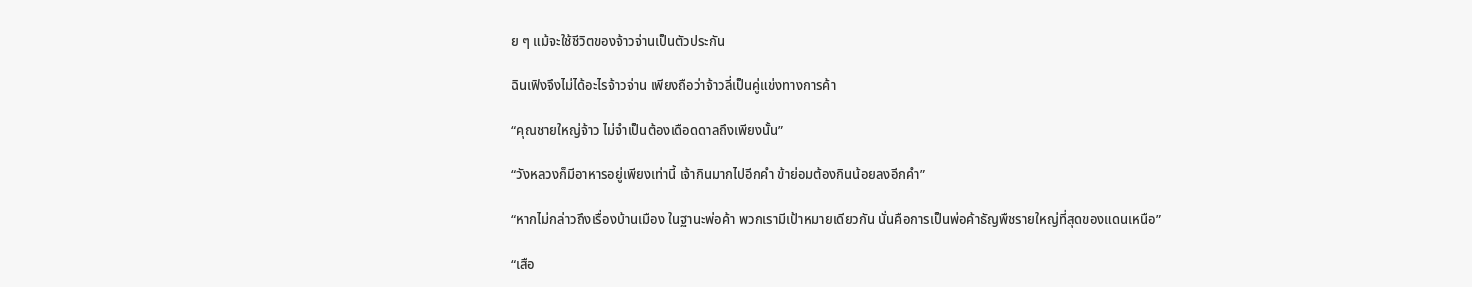ย ๆ แม้จะใช้ชีวิตของจ้าวจ่านเป็นตัวประกัน

ฉินเฟิงจึงไม่ได้อะไรจ้าวจ่าน เพียงถือว่าจ้าวลี่เป็นคู่แข่งทางการค้า

“คุณชายใหญ่จ้าว ไม่จำเป็นต้องเดือดดาลถึงเพียงนั้น”

“วังหลวงก็มีอาหารอยู่เพียงเท่านี้ เจ้ากินมากไปอีกคำ ข้าย่อมต้องกินน้อยลงอีกคำ”

“หากไม่กล่าวถึงเรื่องบ้านเมือง ในฐานะพ่อค้า พวกเรามีเป้าหมายเดียวกัน นั่นคือการเป็นพ่อค้าธัญพืชรายใหญ่ที่สุดของแดนเหนือ”

“เสือ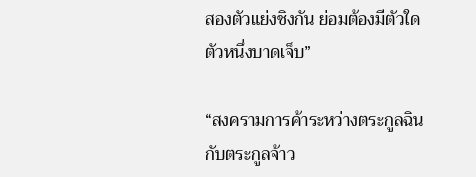สองตัวแย่งชิงกัน ย่อมต้องมีตัวใดตัวหนึ่งบาดเจ็บ”

“สงครามการค้าระหว่างตระกูลฉินกับตระกูลจ้าว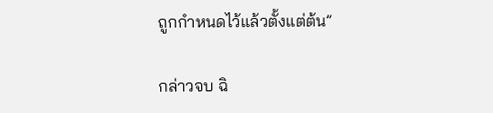ถูกกำหนดไว้แล้วตั้งแต่ต้น”

กล่าวจบ ฉิ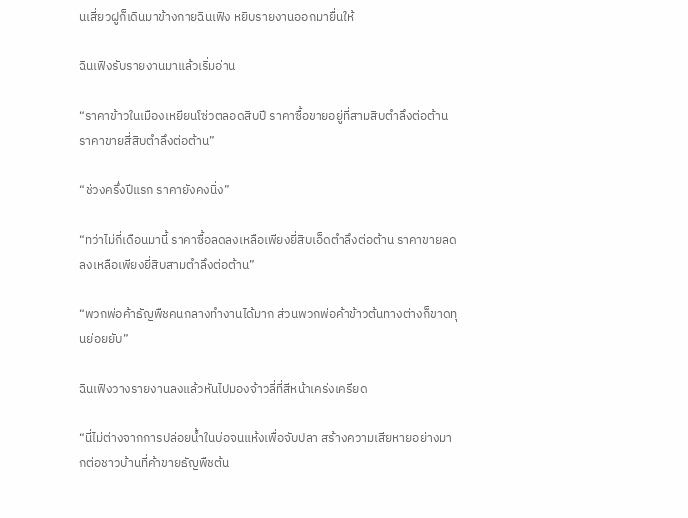นเสี่ยวฝูก็เดินมาข้างกายฉินเฟิง หยิบรายงานออกมายื่นให้

ฉินเฟิงรับรายงานมาแล้วเริ่มอ่าน

“ราคาข้าวในเมืองเหยียนโซ่วตลอดสิบปี ราคาซื้อขายอยู่ที่สามสิบตำลึงต่อต้าน ราคาขายสี่สิบตำลึงต่อต้าน”

“ช่วงครึ่งปีแรก ราคายังคงนิ่ง”

“ทว่าไม่กี่เดือนมานี้ ราคาซื้อลดลงเหลือเพียงยี่สิบเอ็ดตำลึงต่อต้าน ราคาขายลดลงเหลือเพียงยี่สิบสามตำลึงต่อต้าน”

“พวกพ่อค้าธัญพืชคนกลางทำงานได้มาก ส่วนพวกพ่อค้าข้าวต้นทางต่างก็ขาดทุนย่อยยับ”

ฉินเฟิงวางรายงานลงแล้วหันไปมองจ้าวลี่ที่สีหน้าเคร่งเครียด

“นี่ไม่ต่างจากการปล่อยน้ำในบ่อจนแห้งเพื่อจับปลา สร้างความเสียหายอย่างมากต่อชาวบ้านที่ค้าขายธัญพืชต้น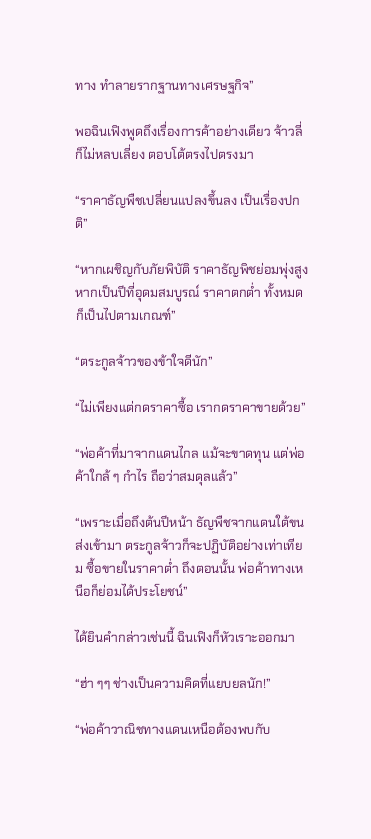ทาง ทำลายรากฐานทางเศรษฐกิจ”

พอฉินเฟิงพูดถึงเรื่องการค้าอย่างเดียว จ้าวลี่ก็ไม่หลบเลี่ยง ตอบโต้ตรงไปตรงมา

“ราคาธัญพืชเปลี่ยนแปลงขึ้นลง เป็นเรื่องปกติ”

“หากเผชิญกับภัยพิบัติ ราคาธัญพิชย่อมพุ่งสูง หากเป็นปีที่อุดมสมบูรณ์ ราคาตกต่ำ ทั้งหมดก็เป็นไปตามเกณฑ์”

“ตระกูลจ้าวของข้าใจดีนัก”

“ไม่เพียงแต่กดราคาซื้อ เรากดราคาขายด้วย”

“พ่อค้าที่มาจากแดนไกล แม้จะขาดทุน แต่พ่อค้าใกล้ ๆ กำไร ถือว่าสมดุลแล้ว”

“เพราะเมื่อถึงต้นปีหน้า ธัญพืชจากแดนใต้ขนส่งเข้ามา ตระกูลจ้าวก็จะปฏิบัติอย่างเท่าเทียม ซื้อขายในราคาต่ำ ถึงตอนนั้น พ่อค้าทางเหนือก็ย่อมได้ประโยชน์”

ได้ยินคำกล่าวเช่นนี้ ฉินเฟิงก็หัวเราะออกมา

“ฮ่า ๆๆ ช่างเป็นความคิดที่แยบยลนัก!”

“พ่อค้าวาณิชทางแดนเหนือต้องพบกับ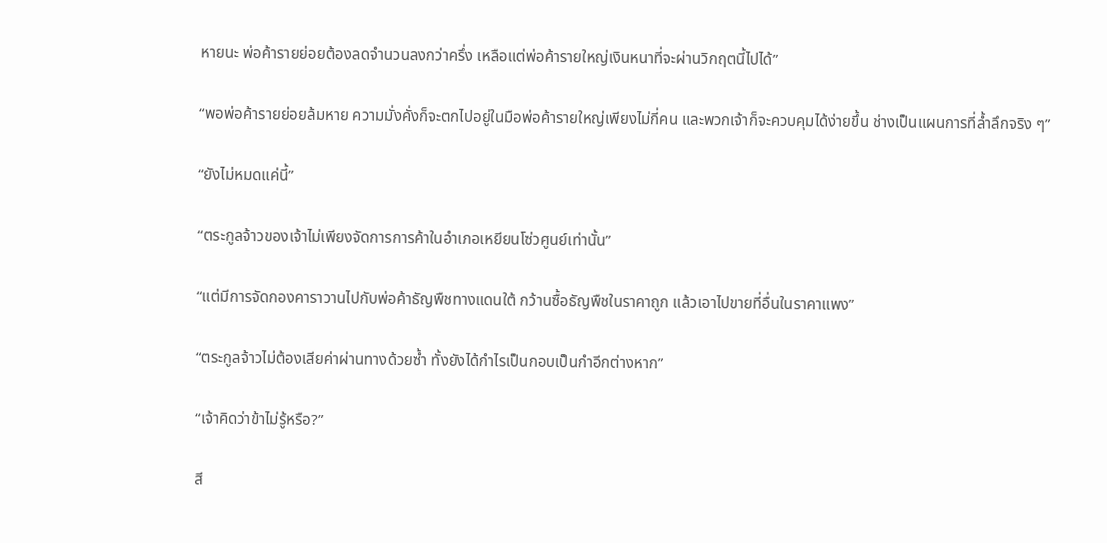หายนะ พ่อค้ารายย่อยต้องลดจำนวนลงกว่าครึ่ง เหลือแต่พ่อค้ารายใหญ่เงินหนาที่จะผ่านวิกฤตนี้ไปได้”

“พอพ่อค้ารายย่อยล้มหาย ความมั่งคั่งก็จะตกไปอยู่ในมือพ่อค้ารายใหญ่เพียงไม่กี่คน และพวกเจ้าก็จะควบคุมได้ง่ายขึ้น ช่างเป็นแผนการที่ล้ำลึกจริง ๆ”

“ยังไม่หมดแค่นี้”

“ตระกูลจ้าวของเจ้าไม่เพียงจัดการการค้าในอำเภอเหยียนโซ่วศูนย์เท่านั้น”

“แต่มีการจัดกองคาราวานไปกับพ่อค้าธัญพืชทางแดนใต้ กว้านซื้อธัญพืชในราคาถูก แล้วเอาไปขายที่อื่นในราคาแพง”

“ตระกูลจ้าวไม่ต้องเสียค่าผ่านทางด้วยซ้ำ ทั้งยังได้กำไรเป็นกอบเป็นกำอีกต่างหาก”

“เจ้าคิดว่าข้าไม่รู้หรือ?”

สี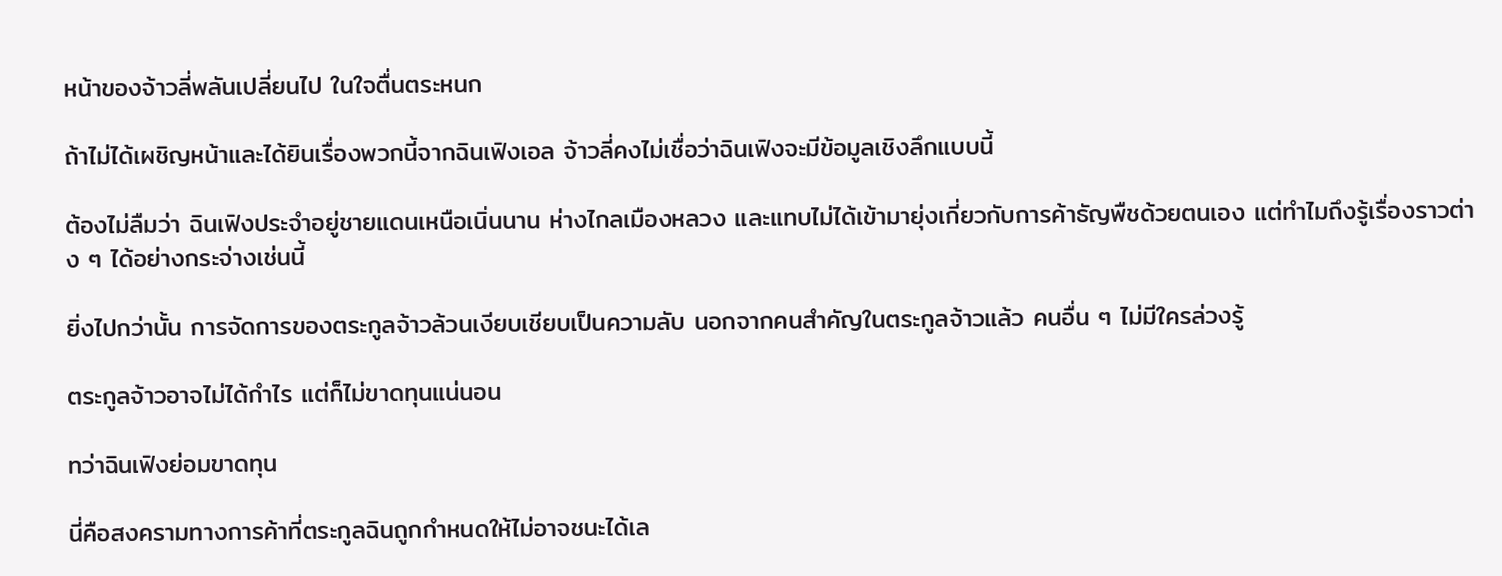หน้าของจ้าวลี่พลันเปลี่ยนไป ในใจตื่นตระหนก

ถ้าไม่ได้เผชิญหน้าและได้ยินเรื่องพวกนี้จากฉินเฟิงเอล จ้าวลี่คงไม่เชื่อว่าฉินเฟิงจะมีข้อมูลเชิงลึกแบบนี้

ต้องไม่ลืมว่า ฉินเฟิงประจำอยู่ชายแดนเหนือเนิ่นนาน ห่างไกลเมืองหลวง และแทบไม่ได้เข้ามายุ่งเกี่ยวกับการค้าธัญพืชด้วยตนเอง แต่ทำไมถึงรู้เรื่องราวต่าง ๆ ได้อย่างกระจ่างเช่นนี้

ยิ่งไปกว่านั้น การจัดการของตระกูลจ้าวล้วนเงียบเชียบเป็นความลับ นอกจากคนสำคัญในตระกูลจ้าวแล้ว คนอื่น ๆ ไม่มีใครล่วงรู้

ตระกูลจ้าวอาจไม่ได้กำไร แต่ก็ไม่ขาดทุนแน่นอน

ทว่าฉินเฟิงย่อมขาดทุน

นี่คือสงครามทางการค้าที่ตระกูลฉินถูกกำหนดให้ไม่อาจชนะได้เล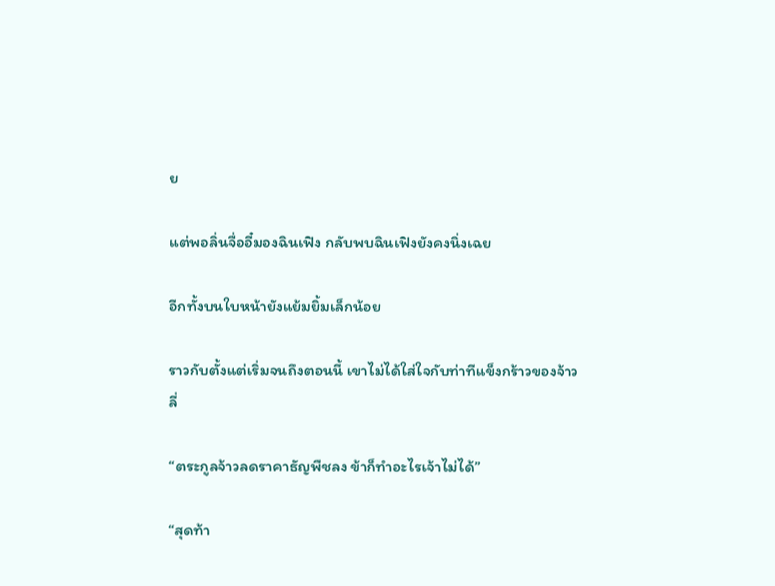ย

แต่พอลิ่นจื่ออี๋มองฉินเฟิง กลับพบฉินเฟิงยังคงนิ่งเฉย

อีกทั้งบนใบหน้ายังแย้มยิ้มเล็กน้อย

ราวกับตั้งแต่เริ่มจนถึงตอนนี้ เขาไม่ได้ใส่ใจกับท่าทีแข็งกร้าวของจ้าวลี่

“ตระกูลจ้าวลดราคาธัญพืชลง ข้าก็ทำอะไรเจ้าไม่ได้”

“สุดท้า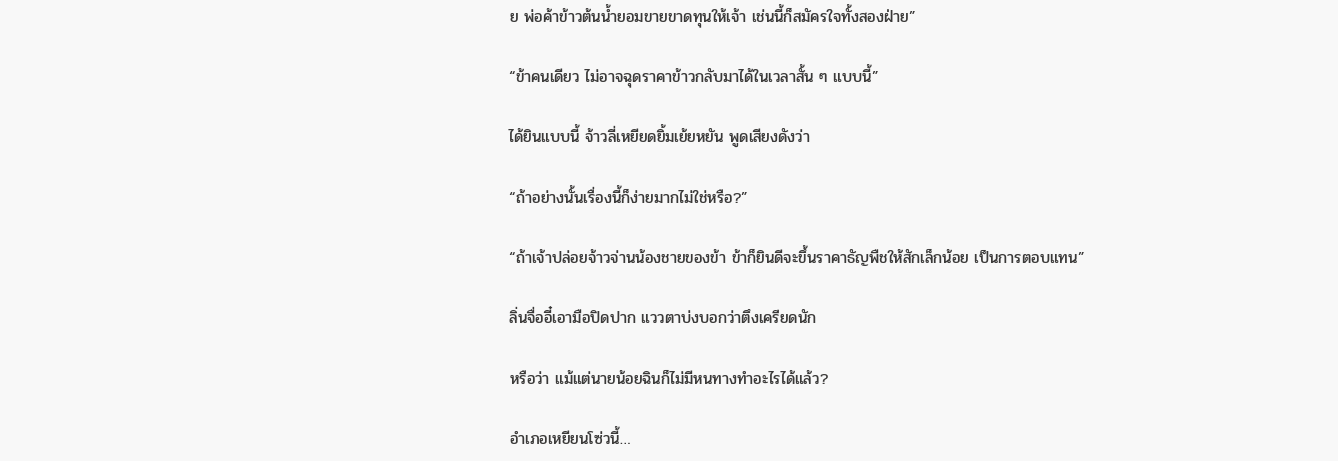ย พ่อค้าข้าวต้นน้ำยอมขายขาดทุนให้เจ้า เช่นนี้ก็สมัครใจทั้งสองฝ่าย”

“ข้าคนเดียว ไม่อาจฉุดราคาข้าวกลับมาได้ในเวลาสั้น ๆ แบบนี้”

ได้ยินแบบนี้ จ้าวลี่เหยียดยิ้มเย้ยหยัน พูดเสียงดังว่า

“ถ้าอย่างนั้นเรื่องนี้ก็ง่ายมากไม่ใช่หรือ?”

“ถ้าเจ้าปล่อยจ้าวจ่านน้องชายของข้า ข้าก็ยินดีจะขึ้นราคาธัญพืชให้สักเล็กน้อย เป็นการตอบแทน”

ลิ่นจื่ออี๋เอามือปิดปาก แววตาบ่งบอกว่าตึงเครียดนัก

หรือว่า แม้แต่นายน้อยฉินก็ไม่มีหนทางทำอะไรได้แล้ว?

อำเภอเหยียนโซ่วนี้…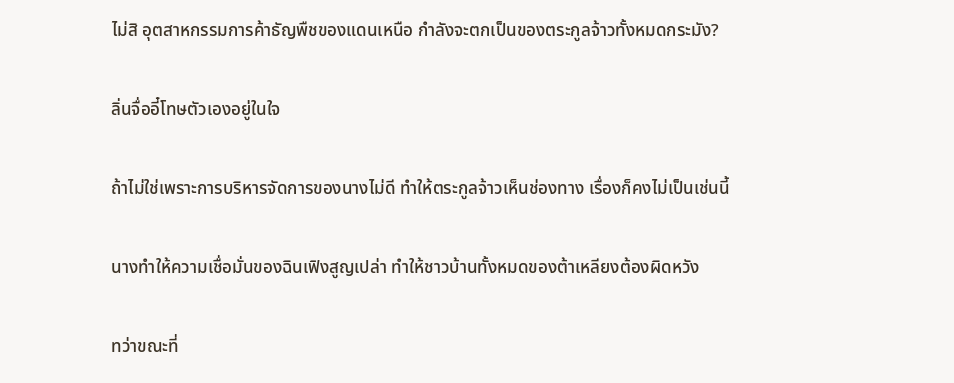ไม่สิ อุตสาหกรรมการค้าธัญพืชของแดนเหนือ กำลังจะตกเป็นของตระกูลจ้าวทั้งหมดกระมัง?

ลิ่นจื่ออี๋โทษตัวเองอยู่ในใจ

ถ้าไม่ใช่เพราะการบริหารจัดการของนางไม่ดี ทำให้ตระกูลจ้าวเห็นช่องทาง เรื่องก็คงไม่เป็นเช่นนี้

นางทำให้ความเชื่อมั่นของฉินเฟิงสูญเปล่า ทำให้ชาวบ้านทั้งหมดของต้าเหลียงต้องผิดหวัง

ทว่าขณะที่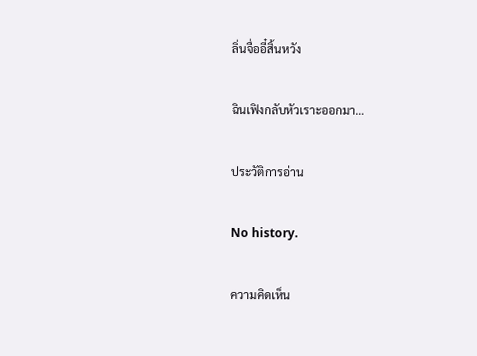ลิ่นจื่ออี๋สิ้นหวัง

ฉินเฟิงกลับหัวเราะออกมา…

ประวัติการอ่าน

No history.

ความคิดเห็น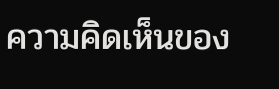ความคิดเห็นของ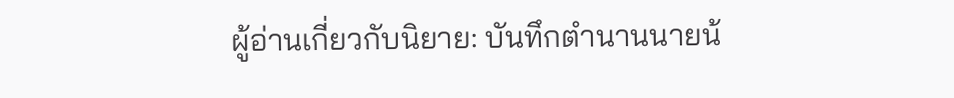ผู้อ่านเกี่ยวกับนิยาย: บันทึกตำนานนายน้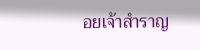อยเจ้าสำราญ